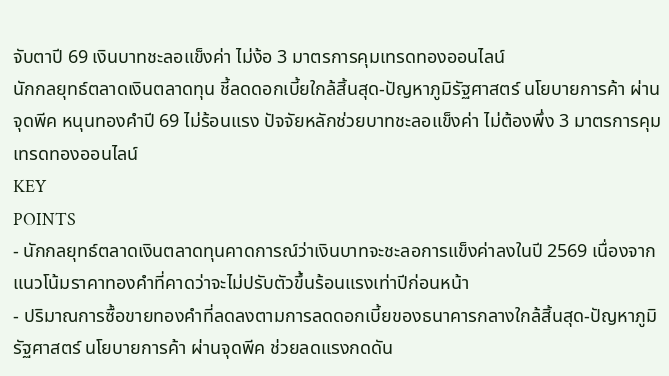จับตาปี 69 เงินบาทชะลอแข็งค่า ไม่ง้อ 3 มาตรการคุมเทรดทองออนไลน์
นักกลยุทธ์ตลาดเงินตลาดทุน ชี้ลดดอกเบี้ยใกล้สิ้นสุด-ปัญหาภูมิรัฐศาสตร์ นโยบายการค้า ผ่านจุดพีค หนุนทองคำปี 69 ไม่ร้อนแรง ปัจจัยหลักช่วยบาทชะลอแข็งค่า ไม่ต้องพึ่ง 3 มาตรการคุมเทรดทองออนไลน์
KEY
POINTS
- นักกลยุทธ์ตลาดเงินตลาดทุนคาดการณ์ว่าเงินบาทจะชะลอการแข็งค่าลงในปี 2569 เนื่องจากแนวโน้มราคาทองคำที่คาดว่าจะไม่ปรับตัวขึ้นร้อนแรงเท่าปีก่อนหน้า
- ปริมาณการซื้อขายทองคำที่ลดลงตามการลดดอกเบี้ยของธนาคารกลางใกล้สิ้นสุด-ปัญหาภูมิรัฐศาสตร์ นโยบายการค้า ผ่านจุดพีค ช่วยลดแรงกดดัน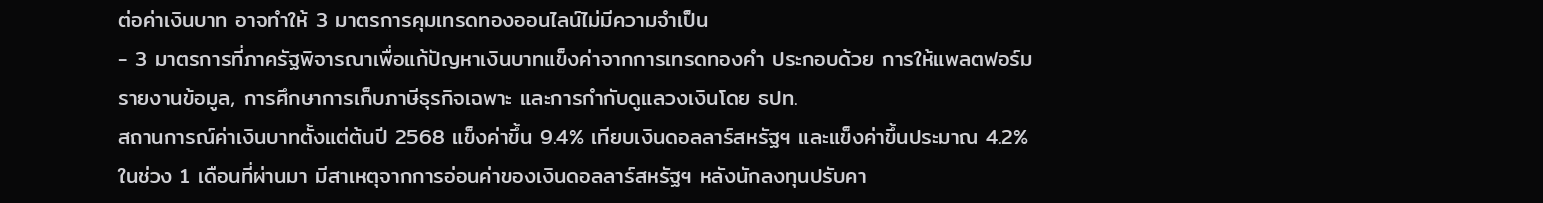ต่อค่าเงินบาท อาจทำให้ 3 มาตรการคุมเทรดทองออนไลน์ไม่มีความจำเป็น
- 3 มาตรการที่ภาครัฐพิจารณาเพื่อแก้ปัญหาเงินบาทแข็งค่าจากการเทรดทองคำ ประกอบด้วย การให้แพลตฟอร์มรายงานข้อมูล, การศึกษาการเก็บภาษีธุรกิจเฉพาะ และการกำกับดูแลวงเงินโดย ธปท.
สถานการณ์ค่าเงินบาทตั้งแต่ต้นปี 2568 แข็งค่าขึ้น 9.4% เทียบเงินดอลลาร์สหรัฐฯ และแข็งค่าขึ้นประมาณ 4.2% ในช่วง 1 เดือนที่ผ่านมา มีสาเหตุจากการอ่อนค่าของเงินดอลลาร์สหรัฐฯ หลังนักลงทุนปรับคา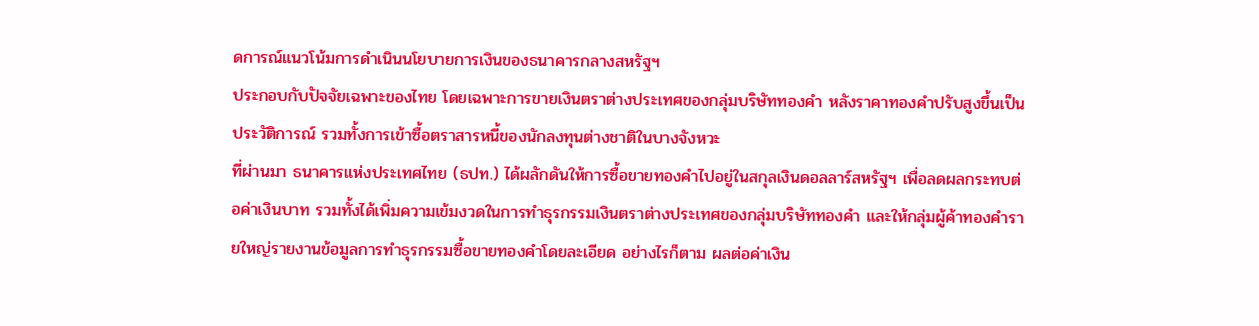ดการณ์แนวโน้มการดำเนินนโยบายการเงินของธนาคารกลางสหรัฐฯ
ประกอบกับปัจจัยเฉพาะของไทย โดยเฉพาะการขายเงินตราต่างประเทศของกลุ่มบริษัททองคำ หลังราคาทองคำปรับสูงขึ้นเป็นประวัติการณ์ รวมทั้งการเข้าซื้อตราสารหนี้ของนักลงทุนต่างชาติในบางจังหวะ
ที่ผ่านมา ธนาคารแห่งประเทศไทย (ธปท.) ได้ผลักดันให้การซื้อขายทองคำไปอยู่ในสกุลเงินดอลลาร์สหรัฐฯ เพื่อลดผลกระทบต่อค่าเงินบาท รวมทั้งได้เพิ่มความเข้มงวดในการทำธุรกรรมเงินตราต่างประเทศของกลุ่มบริษัททองคำ และให้กลุ่มผู้ค้าทองคำรายใหญ่รายงานข้อมูลการทำธุรกรรมซื้อขายทองคำโดยละเอียด อย่างไรก็ตาม ผลต่อค่าเงิน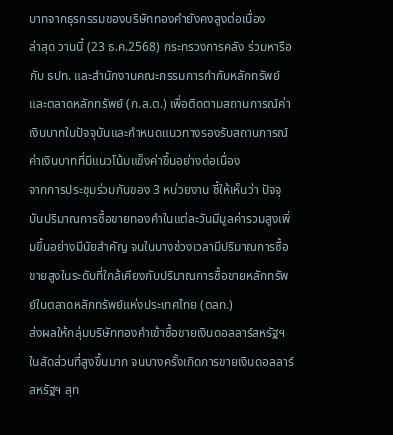บาทจากธุรกรรมของบริษัททองคำยังคงสูงต่อเนื่อง
ล่าสุด วานนี้ (23 ธ.ค.2568) กระทรวงการคลัง ร่วมหารือกับ ธปท. และสำนักงานคณะกรรมการกำกับหลักทรัพย์และตลาดหลักทรัพย์ (ก.ล.ต.) เพื่อติดตามสถานการณ์ค่าเงินบาทในปัจจุบันและกำหนดแนวทางรองรับสถานการณ์ค่าเงินบาทที่มีแนวโน้มแข็งค่าขึ้นอย่างต่อเนื่อง
จากการประชุมร่วมกันของ 3 หน่วยงาน ชี้ให้เห็นว่า ปัจจุบันปริมาณการซื้อขายทองคำในแต่ละวันมีมูลค่ารวมสูงเพิ่มขึ้นอย่างมีนัยสำคัญ จนในบางช่วงเวลามีปริมาณการซื้อขายสูงในระดับที่ใกล้เคียงกับปริมาณการซื้อขายหลักทรัพย์ในตลาดหลักทรัพย์แห่งประเทศไทย (ตลท.)
ส่งผลให้กลุ่มบริษัททองคำเข้าซื้อขายเงินดอลลาร์สหรัฐฯ ในสัดส่วนที่สูงขึ้นมาก จนบางครั้งเกิดการขายเงินดอลลาร์สหรัฐฯ สุท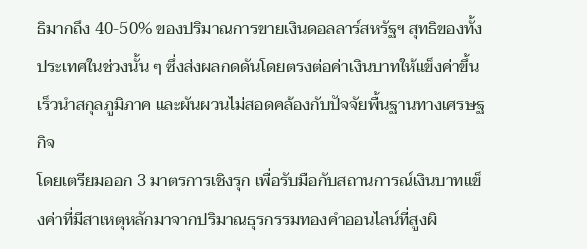ธิมากถึง 40-50% ของปริมาณการขายเงินดอลลาร์สหรัฐฯ สุทธิของทั้งประเทศในช่วงนั้น ๆ ซึ่งส่งผลกดดันโดยตรงต่อค่าเงินบาทให้แข็งค่าขึ้นเร็วนำสกุลภูมิภาค และผันผวนไม่สอดคล้องกับปัจจัยพื้นฐานทางเศรษฐกิจ
โดยเตรียมออก 3 มาตรการเชิงรุก เพื่อรับมือกับสถานการณ์เงินบาทแข็งค่าที่มีสาเหตุหลักมาจากปริมาณธุรกรรมทองคำออนไลน์ที่สูงผิ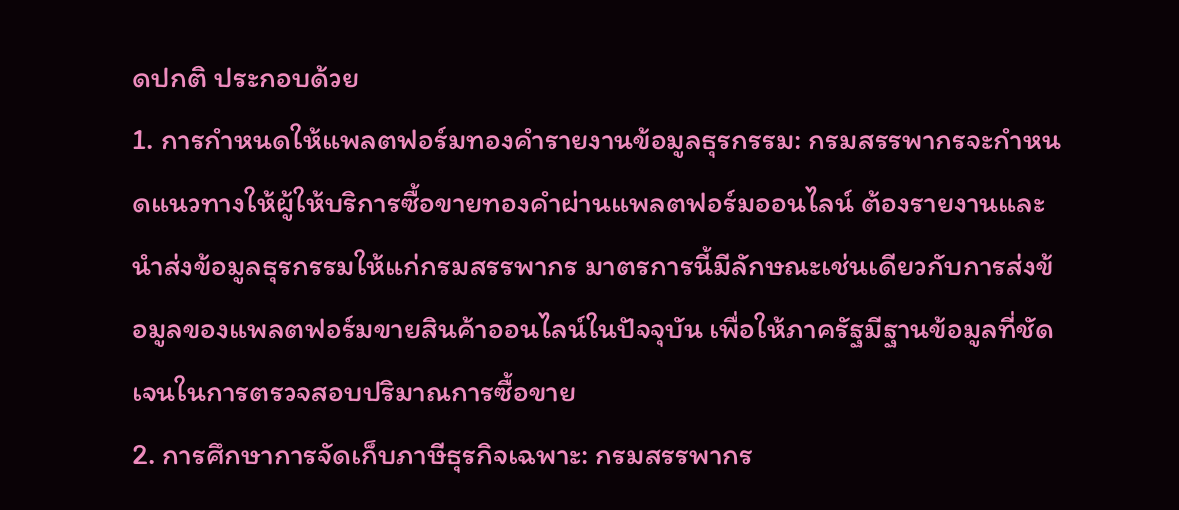ดปกติ ประกอบด้วย
1. การกำหนดให้แพลตฟอร์มทองคำรายงานข้อมูลธุรกรรม: กรมสรรพากรจะกำหนดแนวทางให้ผู้ให้บริการซื้อขายทองคำผ่านแพลตฟอร์มออนไลน์ ต้องรายงานและนำส่งข้อมูลธุรกรรมให้แก่กรมสรรพากร มาตรการนี้มีลักษณะเช่นเดียวกับการส่งข้อมูลของแพลตฟอร์มขายสินค้าออนไลน์ในปัจจุบัน เพื่อให้ภาครัฐมีฐานข้อมูลที่ชัดเจนในการตรวจสอบปริมาณการซื้อขาย
2. การศึกษาการจัดเก็บภาษีธุรกิจเฉพาะ: กรมสรรพากร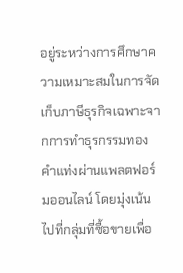อยู่ระหว่างการศึกษาความเหมาะสมในการจัดเก็บภาษีธุรกิจเฉพาะจากการทำธุรกรรมทองคำแท่งผ่านแพลตฟอร์มออนไลน์ โดยมุ่งเน้นไปที่กลุ่มที่ซื้อขายเพื่อ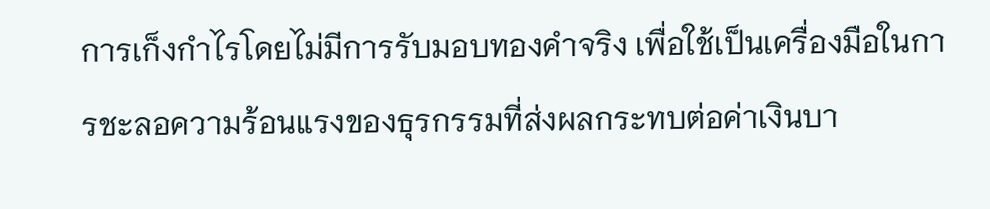การเก็งกำไรโดยไม่มีการรับมอบทองคำจริง เพื่อใช้เป็นเครื่องมือในการชะลอความร้อนแรงของธุรกรรมที่ส่งผลกระทบต่อค่าเงินบา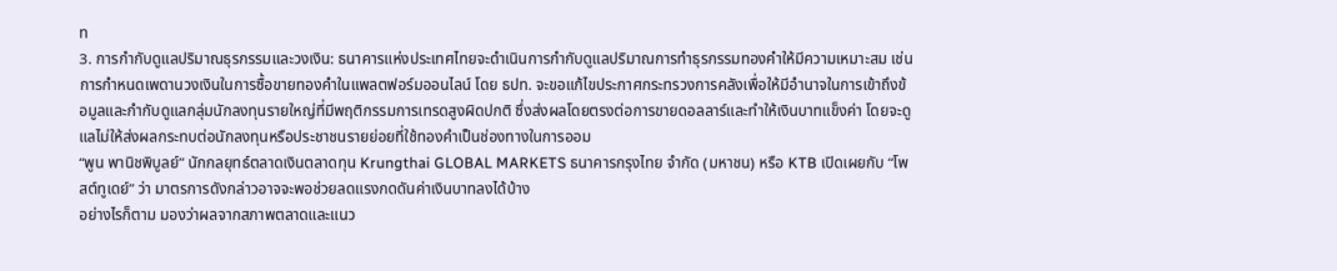ท
3. การกำกับดูแลปริมาณธุรกรรมและวงเงิน: ธนาคารแห่งประเทศไทยจะดำเนินการกำกับดูแลปริมาณการทำธุรกรรมทองคำให้มีความเหมาะสม เช่น การกำหนดเพดานวงเงินในการซื้อขายทองคำในแพลตฟอร์มออนไลน์ โดย ธปท. จะขอแก้ไขประกาศกระทรวงการคลังเพื่อให้มีอำนาจในการเข้าถึงข้อมูลและกำกับดูแลกลุ่มนักลงทุนรายใหญ่ที่มีพฤติกรรมการเทรดสูงผิดปกติ ซึ่งส่งผลโดยตรงต่อการขายดอลลาร์และทำให้เงินบาทแข็งค่า โดยจะดูแลไม่ให้ส่งผลกระทบต่อนักลงทุนหรือประชาชนรายย่อยที่ใช้ทองคำเป็นช่องทางในการออม
“พูน พานิชพิบูลย์” นักกลยุทธ์ตลาดเงินตลาดทุน Krungthai GLOBAL MARKETS ธนาคารกรุงไทย จำกัด (มหาชน) หรือ KTB เปิดเผยกับ “โพสต์ทูเดย์” ว่า มาตรการดังกล่าวอาจจะพอช่วยลดแรงกดดันค่าเงินบาทลงได้บ้าง
อย่างไรก็ตาม มองว่าผลจากสภาพตลาดและแนว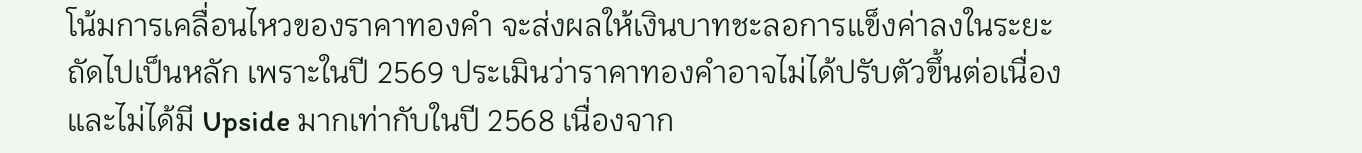โน้มการเคลื่อนไหวของราคาทองคำ จะส่งผลให้เงินบาทชะลอการแข็งค่าลงในระยะถัดไปเป็นหลัก เพราะในปี 2569 ประเมินว่าราคาทองคำอาจไม่ได้ปรับตัวขึ้นต่อเนื่องและไม่ได้มี Upside มากเท่ากับในปี 2568 เนื่องจาก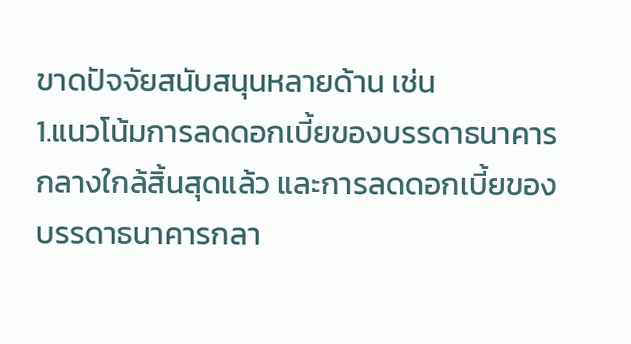ขาดปัจจัยสนับสนุนหลายด้าน เช่น
1.แนวโน้มการลดดอกเบี้ยของบรรดาธนาคารกลางใกล้สิ้นสุดแล้ว และการลดดอกเบี้ยของบรรดาธนาคารกลา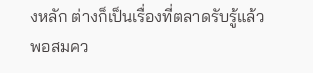งหลัก ต่างก็เป็นเรื่องที่ตลาดรับรู้แล้วพอสมคว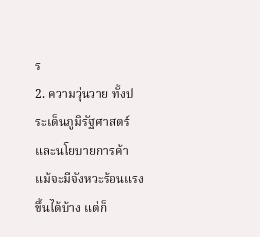ร
2. ความวุ่นวาย ทั้งประเด็นภูมิรัฐศาสตร์ และนโยบายการค้า แม้จะมีจังหวะร้อนแรงขึ้นได้บ้าง แต่ก็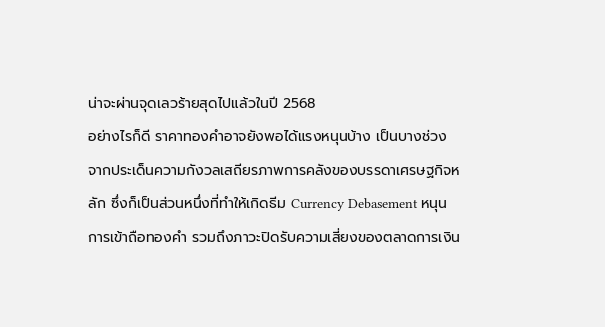น่าจะผ่านจุดเลวร้ายสุดไปแล้วในปี 2568
อย่างไรก็ดี ราคาทองคำอาจยังพอได้แรงหนุนบ้าง เป็นบางช่วง จากประเด็นความกังวลเสถียรภาพการคลังของบรรดาเศรษฐกิจหลัก ซึ่งก็เป็นส่วนหนึ่งที่ทำให้เกิดธีม Currency Debasement หนุนการเข้าถือทองคำ รวมถึงภาวะปิดรับความเสี่ยงของตลาดการเงิน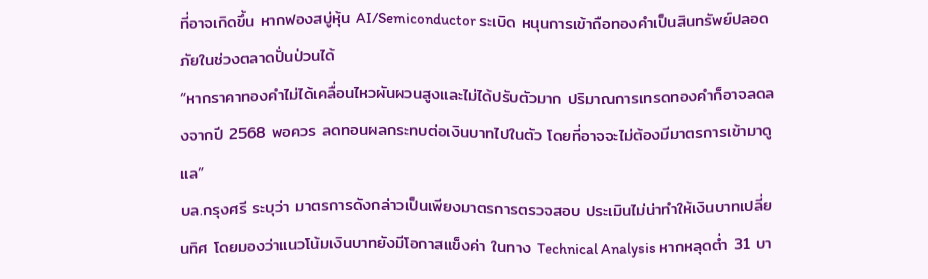ที่อาจเกิดขึ้น หากฟองสบู่หุ้น AI/Semiconductor ระเบิด หนุนการเข้าถือทองคำเป็นสินทรัพย์ปลอดภัยในช่วงตลาดปั่นป่วนได้
“หากราคาทองคำไม่ได้เคลื่อนไหวผันผวนสูงและไม่ได้ปรับตัวมาก ปริมาณการเทรดทองคำก็อาจลดลงจากปี 2568 พอควร ลดทอนผลกระทบต่อเงินบาทไปในตัว โดยที่อาจจะไม่ต้องมีมาตรการเข้ามาดูแล”
บล.กรุงศรี ระบุว่า มาตรการดังกล่าวเป็นเพียงมาตรการตรวจสอบ ประเมินไม่น่าทำให้เงินบาทเปลี่ยนทิศ โดยมองว่าแนวโน้มเงินบาทยังมีโอกาสแข็งค่า ในทาง Technical Analysis หากหลุดต่ำ 31 บา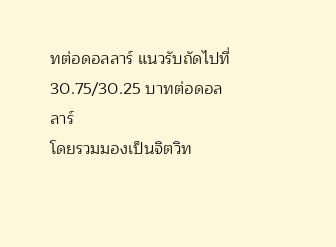ทต่อดอลลาร์ แนวรับถัดไปที่ 30.75/30.25 บาทต่อดอลลาร์
โดยรวมมองเป็นจิตวิท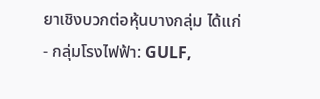ยาเชิงบวกต่อหุ้นบางกลุ่ม ได้แก่
- กลุ่มโรงไฟฟ้า: GULF,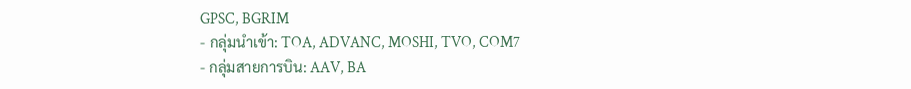GPSC, BGRIM
- กลุ่มนำเข้า: TOA, ADVANC, MOSHI, TVO, COM7
- กลุ่มสายการบิน: AAV, BA